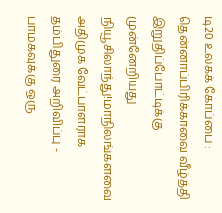டி20 உலகக் கோப்பை : தென்னாப்பிரிக்காவை வீழ்த்தி இறுதிப்போட்டிக்கு முன்னேறியது நியூசிலாந்து!மாநிலங்களவை அதிமுக வேட்பாளராக தம்பிதுரை அறிவிப்பு - பாமகவுக்கு ஒரு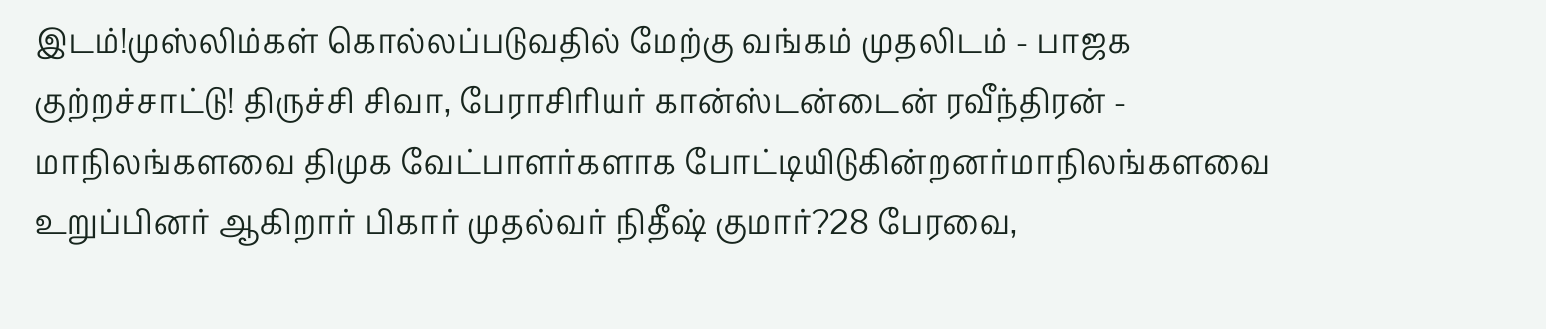இடம்!முஸ்லிம்கள் கொல்லப்படுவதில் மேற்கு வங்கம் முதலிடம் - பாஜக குற்றச்சாட்டு! திருச்சி சிவா, பேராசிரியர் கான்ஸ்டன்டைன் ரவீந்திரன் - மாநிலங்களவை திமுக வேட்பாளர்களாக போட்டியிடுகின்றனர்மாநிலங்களவை உறுப்பினர் ஆகிறார் பிகார் முதல்வர் நிதீஷ் குமார்?28 பேரவை,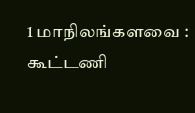1 மாநிலங்களவை : கூட்டணி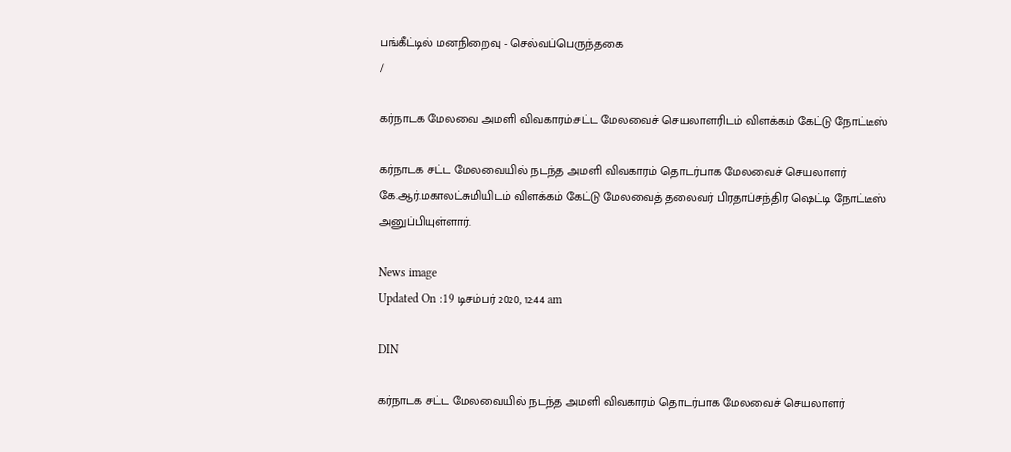பங்கீட்டில் மனநிறைவு - செல்வப்பெருந்தகை
/

கர்நாடக மேலவை அமளி விவகாரம்:சட்ட மேலவைச் செயலாளரிடம் விளக்கம் கேட்டு நோட்டீஸ்

கர்நாடக சட்ட மேலவையில் நடந்த அமளி விவகாரம் தொடர்பாக மேலவைச் செயலாளர் கே.ஆர்.மகாலட்சுமியிடம் விளக்கம் கேட்டு மேலவைத் தலைவர் பிரதாப்சந்திர ஷெட்டி நோட்டீஸ் அனுப்பியுள்ளார்.

News image
Updated On :19 டிசம்பர் 2020, 12:44 am

DIN

கர்நாடக சட்ட மேலவையில் நடந்த அமளி விவகாரம் தொடர்பாக மேலவைச் செயலாளர்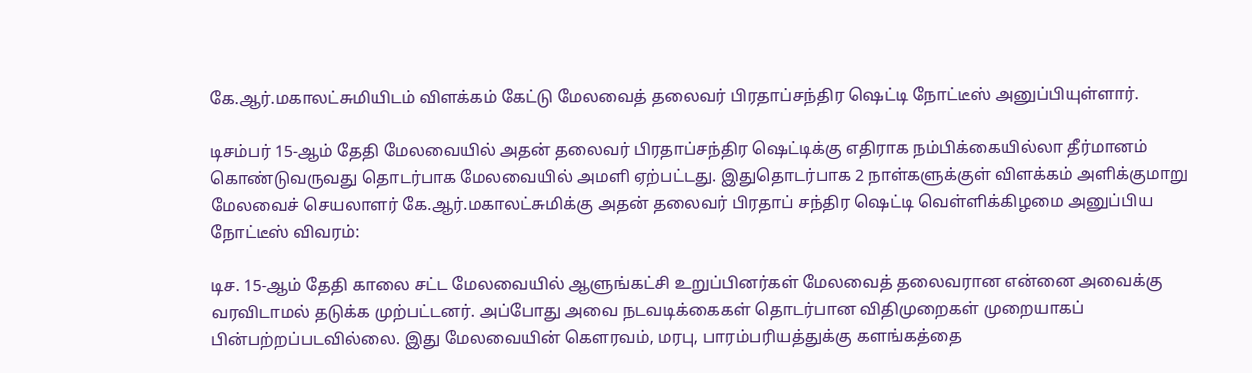கே.ஆர்.மகாலட்சுமியிடம் விளக்கம் கேட்டு மேலவைத் தலைவர் பிரதாப்சந்திர ஷெட்டி நோட்டீஸ் அனுப்பியுள்ளார்.

டிசம்பர் 15-ஆம் தேதி மேலவையில் அதன் தலைவர் பிரதாப்சந்திர ஷெட்டிக்கு எதிராக நம்பிக்கையில்லா தீர்மானம் கொண்டுவருவது தொடர்பாக மேலவையில் அமளி ஏற்பட்டது. இதுதொடர்பாக 2 நாள்களுக்குள் விளக்கம் அளிக்குமாறு மேலவைச் செயலாளர் கே.ஆர்.மகாலட்சுமிக்கு அதன் தலைவர் பிரதாப் சந்திர ஷெட்டி வெள்ளிக்கிழமை அனுப்பிய நோட்டீஸ் விவரம்:

டிச. 15-ஆம் தேதி காலை சட்ட மேலவையில் ஆளுங்கட்சி உறுப்பினர்கள் மேலவைத் தலைவரான என்னை அவைக்கு வரவிடாமல் தடுக்க முற்பட்டனர். அப்போது அவை நடவடிக்கைகள் தொடர்பான விதிமுறைகள் முறையாகப் பின்பற்றப்படவில்லை. இது மேலவையின் கௌரவம், மரபு, பாரம்பரியத்துக்கு களங்கத்தை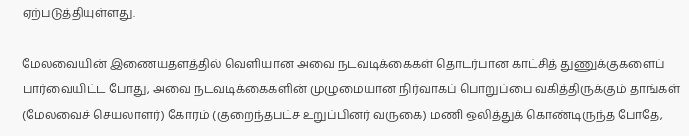ஏற்படுத்தியுள்ளது.

மேலவையின் இணையதளத்தில் வெளியான அவை நடவடிக்கைகள் தொடர்பான காட்சித் துணுக்குகளைப் பார்வையிட்ட போது, அவை நடவடிக்கைகளின் முழுமையான நிர்வாகப் பொறுப்பை வகித்திருக்கும் தாங்கள் (மேலவைச் செயலாளர்) கோரம் (குறைந்தபட்ச உறுப்பினர் வருகை) மணி ஒலித்துக் கொண்டிருந்த போதே,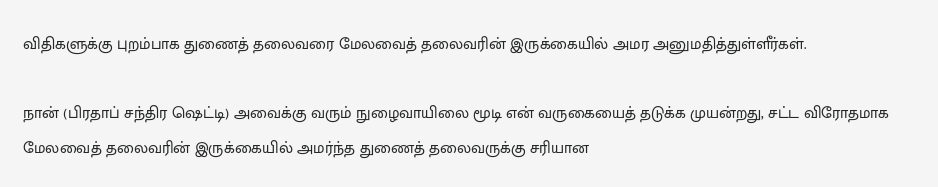விதிகளுக்கு புறம்பாக துணைத் தலைவரை மேலவைத் தலைவரின் இருக்கையில் அமர அனுமதித்துள்ளீர்கள்.

நான் (பிரதாப் சந்திர ஷெட்டி) அவைக்கு வரும் நுழைவாயிலை மூடி என் வருகையைத் தடுக்க முயன்றது, சட்ட விரோதமாக மேலவைத் தலைவரின் இருக்கையில் அமர்ந்த துணைத் தலைவருக்கு சரியான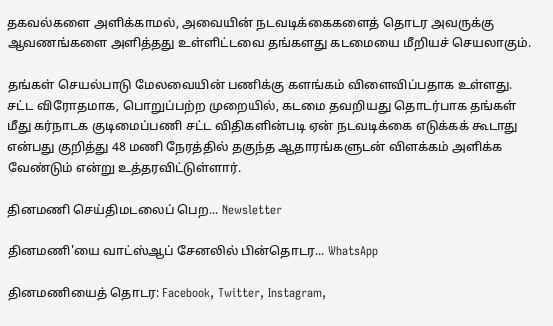தகவல்களை அளிக்காமல், அவையின் நடவடிக்கைகளைத் தொடர அவருக்கு ஆவணங்களை அளித்தது உள்ளிட்டவை தங்களது கடமையை மீறியச் செயலாகும்.

தங்கள் செயல்பாடு மேலவையின் பணிக்கு களங்கம் விளைவிப்பதாக உள்ளது. சட்ட விரோதமாக, பொறுப்பற்ற முறையில், கடமை தவறியது தொடர்பாக தங்கள் மீது கர்நாடக குடிமைப்பணி சட்ட விதிகளின்படி ஏன் நடவடிக்கை எடுக்கக் கூடாது என்பது குறித்து 48 மணி நேரத்தில் தகுந்த ஆதாரங்களுடன் விளக்கம் அளிக்க வேண்டும் என்று உத்தரவிட்டுள்ளார்.

தினமணி செய்திமடலைப் பெற... Newsletter

தினமணி'யை வாட்ஸ்ஆப் சேனலில் பின்தொடர... WhatsApp

தினமணியைத் தொடர: Facebook, Twitter, Instagram,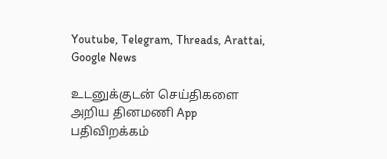Youtube, Telegram, Threads, Arattai, Google News

உடனுக்குடன் செய்திகளை அறிய தினமணி App பதிவிறக்கம்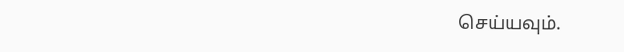செய்யவும்.